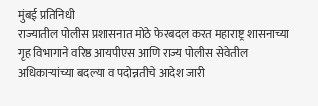मुंबई प्रतिनिधी
राज्यातील पोलीस प्रशासनात मोठे फेरबदल करत महाराष्ट्र शासनाच्या गृह विभागाने वरिष्ठ आयपीएस आणि राज्य पोलीस सेवेतील अधिकाऱ्यांच्या बदल्या व पदोन्नतीचे आदेश जारी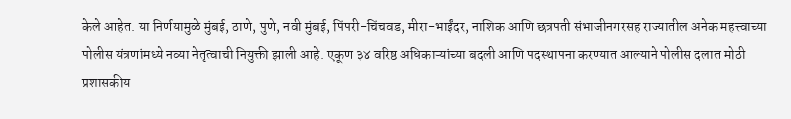केले आहेत. या निर्णयामुळे मुंबई, ठाणे, पुणे, नवी मुंबई, पिंपरी-चिंचवड, मीरा-भाईंदर, नाशिक आणि छत्रपती संभाजीनगरसह राज्यातील अनेक महत्त्वाच्या पोलीस यंत्रणांमध्ये नव्या नेतृत्वाची नियुक्ती झाली आहे. एकूण ३४ वरिष्ठ अधिकाऱ्यांच्या बदली आणि पदस्थापना करण्यात आल्याने पोलीस दलात मोठी प्रशासकीय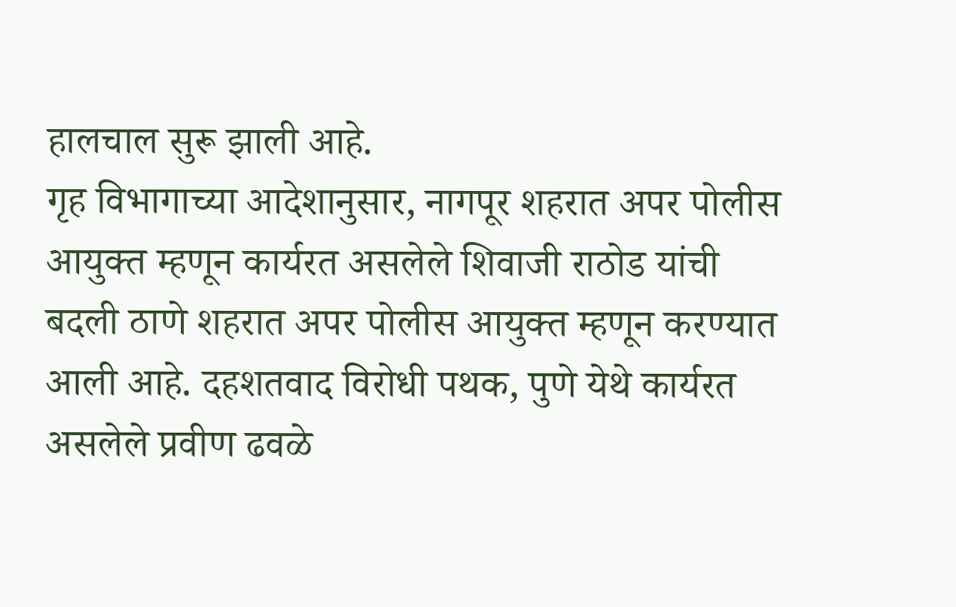हालचाल सुरू झाली आहे.
गृह विभागाच्या आदेशानुसार, नागपूर शहरात अपर पोलीस आयुक्त म्हणून कार्यरत असलेले शिवाजी राठोड यांची बदली ठाणे शहरात अपर पोलीस आयुक्त म्हणून करण्यात आली आहे. दहशतवाद विरोधी पथक, पुणे येथे कार्यरत असलेले प्रवीण ढवळे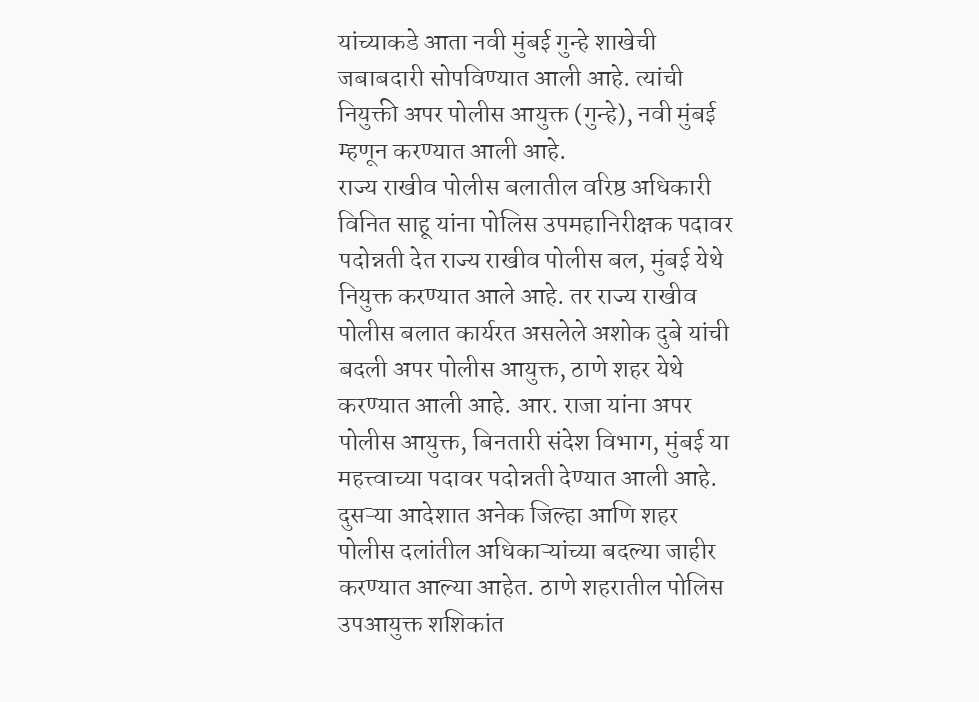यांच्याकडे आता नवी मुंबई गुन्हे शाखेची जबाबदारी सोपविण्यात आली आहे. त्यांची नियुक्ती अपर पोलीस आयुक्त (गुन्हे), नवी मुंबई म्हणून करण्यात आली आहे.
राज्य राखीव पोलीस बलातील वरिष्ठ अधिकारी विनित साहू यांना पोलिस उपमहानिरीक्षक पदावर पदोन्नती देत राज्य राखीव पोलीस बल, मुंबई येथे नियुक्त करण्यात आले आहे. तर राज्य राखीव पोलीस बलात कार्यरत असलेले अशोक दुबे यांची बदली अपर पोलीस आयुक्त, ठाणे शहर येथे करण्यात आली आहे. आर. राजा यांना अपर पोलीस आयुक्त, बिनतारी संदेश विभाग, मुंबई या महत्त्वाच्या पदावर पदोन्नती देण्यात आली आहे.
दुसऱ्या आदेशात अनेक जिल्हा आणि शहर पोलीस दलांतील अधिकाऱ्यांच्या बदल्या जाहीर करण्यात आल्या आहेत. ठाणे शहरातील पोलिस उपआयुक्त शशिकांत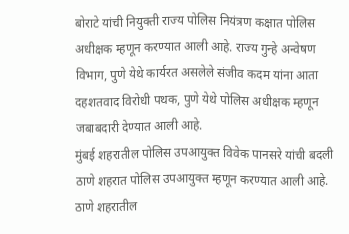बोराटे यांची नियुक्ती राज्य पोलिस नियंत्रण कक्षात पोलिस अधीक्षक म्हणून करण्यात आली आहे. राज्य गुन्हे अन्वेषण विभाग, पुणे येथे कार्यरत असलेले संजीव कदम यांना आता दहशतवाद विरोधी पथक, पुणे येथे पोलिस अधीक्षक म्हणून जबाबदारी देण्यात आली आहे.
मुंबई शहरातील पोलिस उपआयुक्त विवेक पानसरे यांची बदली ठाणे शहरात पोलिस उपआयुक्त म्हणून करण्यात आली आहे. ठाणे शहरातील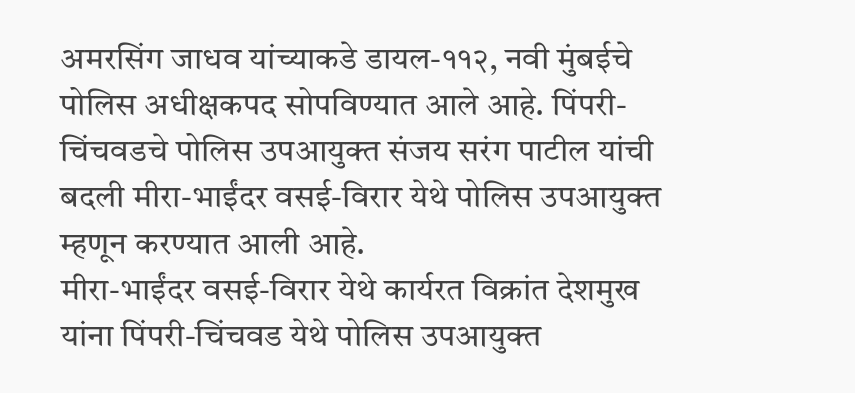अमरसिंग जाधव यांच्याकडे डायल-११२, नवी मुंबईचे पोलिस अधीक्षकपद सोपविण्यात आले आहे. पिंपरी-चिंचवडचे पोलिस उपआयुक्त संजय सरंग पाटील यांची बदली मीरा-भाईंदर वसई-विरार येथे पोलिस उपआयुक्त म्हणून करण्यात आली आहे.
मीरा-भाईंदर वसई-विरार येथे कार्यरत विक्रांत देशमुख यांना पिंपरी-चिंचवड येथे पोलिस उपआयुक्त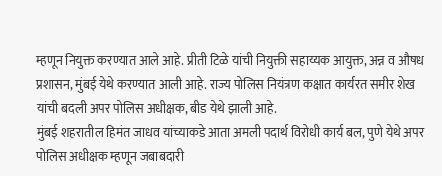म्हणून नियुक्त करण्यात आले आहे. प्रीती टिळे यांची नियुक्ती सहाय्यक आयुक्त, अन्न व औषध प्रशासन, मुंबई येथे करण्यात आली आहे. राज्य पोलिस नियंत्रण कक्षात कार्यरत समीर शेख यांची बदली अपर पोलिस अधीक्षक, बीड येथे झाली आहे.
मुंबई शहरातील हिमंत जाधव यांच्याकडे आता अमली पदार्थ विरोधी कार्य बल, पुणे येथे अपर पोलिस अधीक्षक म्हणून जबाबदारी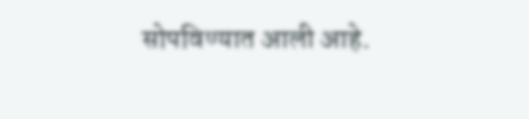सोपविण्यात आली आहे.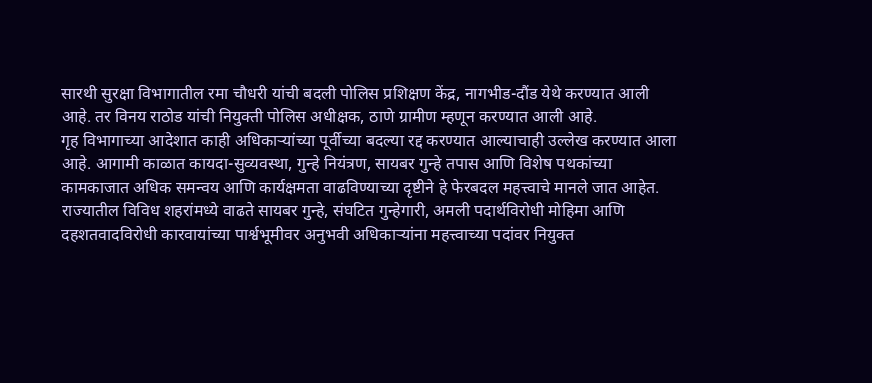सारथी सुरक्षा विभागातील रमा चौधरी यांची बदली पोलिस प्रशिक्षण केंद्र, नागभीड-दौंड येथे करण्यात आली आहे. तर विनय राठोड यांची नियुक्ती पोलिस अधीक्षक, ठाणे ग्रामीण म्हणून करण्यात आली आहे.
गृह विभागाच्या आदेशात काही अधिकाऱ्यांच्या पूर्वीच्या बदल्या रद्द करण्यात आल्याचाही उल्लेख करण्यात आला आहे. आगामी काळात कायदा-सुव्यवस्था, गुन्हे नियंत्रण, सायबर गुन्हे तपास आणि विशेष पथकांच्या कामकाजात अधिक समन्वय आणि कार्यक्षमता वाढविण्याच्या दृष्टीने हे फेरबदल महत्त्वाचे मानले जात आहेत.
राज्यातील विविध शहरांमध्ये वाढते सायबर गुन्हे, संघटित गुन्हेगारी, अमली पदार्थविरोधी मोहिमा आणि दहशतवादविरोधी कारवायांच्या पार्श्वभूमीवर अनुभवी अधिकाऱ्यांना महत्त्वाच्या पदांवर नियुक्त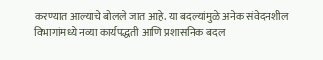करण्यात आल्याचे बोलले जात आहे. या बदल्यांमुळे अनेक संवेदनशील विभागांमध्ये नव्या कार्यपद्धती आणि प्रशासनिक बदल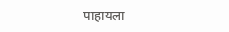पाहायला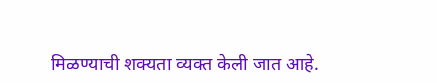मिळण्याची शक्यता व्यक्त केली जात आहे.